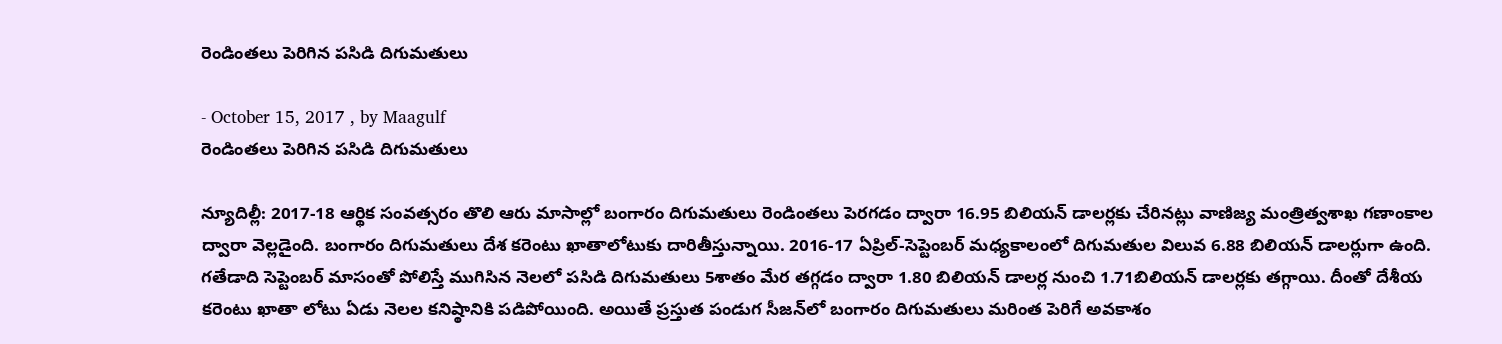రెండింతలు పెరిగిన పసిడి దిగుమతులు

- October 15, 2017 , by Maagulf
రెండింతలు పెరిగిన పసిడి దిగుమతులు

న్యూదిల్లీ: 2017-18 ఆర్థిక సంవత్సరం తొలి ఆరు మాసాల్లో బంగారం దిగుమతులు రెండింతలు పెరగడం ద్వారా 16.95 బిలియన్‌ డాలర్లకు చేరినట్లు వాణిజ్య మంత్రిత్వశాఖ గణాంకాల ద్వారా వెల్లడైంది. బంగారం దిగుమతులు దేశ కరెంటు ఖాతాలోటుకు దారితీస్తున్నాయి. 2016-17 ఏప్రిల్‌-సెప్టెంబర్‌ మధ్యకాలంలో దిగుమతుల విలువ 6.88 బిలియన్‌ డాలర్లుగా ఉంది. గతేడాది సెప్టెంబర్‌ మాసంతో పోలిస్తే ముగిసిన నెలలో పసిడి దిగుమతులు 5శాతం మేర తగ్గడం ద్వారా 1.80 బిలియన్‌ డాలర్ల నుంచి 1.71బిలియన్‌ డాలర్లకు తగ్గాయి. దీంతో దేశీయ కరెంటు ఖాతా లోటు ఏడు నెలల కనిష్ఠానికి పడిపోయింది. అయితే ప్రస్తుత పండుగ సీజన్‌లో బంగారం దిగుమతులు మరింత పెరిగే అవకాశం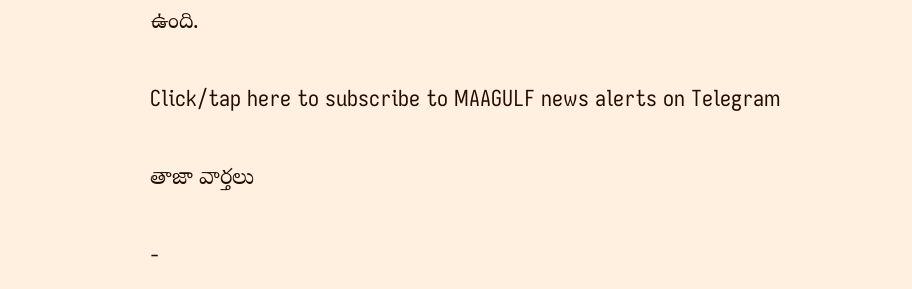ఉంది.

Click/tap here to subscribe to MAAGULF news alerts on Telegram

తాజా వార్తలు

-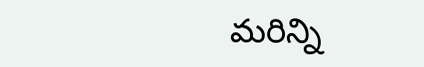మరిన్ని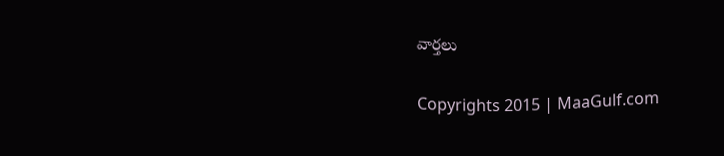వార్తలు

Copyrights 2015 | MaaGulf.com